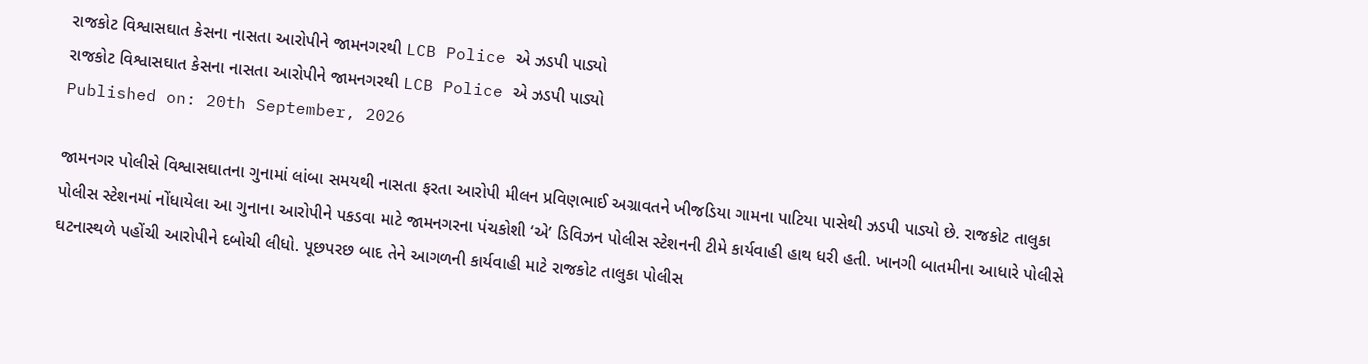રાજકોટ વિશ્વાસઘાત કેસના નાસતા આરોપીને જામનગરથી LCB Police એ ઝડપી પાડ્યો
રાજકોટ વિશ્વાસઘાત કેસના નાસતા આરોપીને જામનગરથી LCB Police એ ઝડપી પાડ્યો
Published on: 20th September, 2026

જામનગર પોલીસે વિશ્વાસઘાતના ગુનામાં લાંબા સમયથી નાસતા ફરતા આરોપી મીલન પ્રવિણભાઈ અગ્રાવતને ખીજડિયા ગામના પાટિયા પાસેથી ઝડપી પાડ્યો છે. રાજકોટ તાલુકા પોલીસ સ્ટેશનમાં નોંધાયેલા આ ગુનાના આરોપીને પકડવા માટે જામનગરના પંચકોશી ‘એ’ ડિવિઝન પોલીસ સ્ટેશનની ટીમે કાર્યવાહી હાથ ધરી હતી. ખાનગી બાતમીના આધારે પોલીસે ઘટનાસ્થળે પહોંચી આરોપીને દબોચી લીધો. પૂછપરછ બાદ તેને આગળની કાર્યવાહી માટે રાજકોટ તાલુકા પોલીસ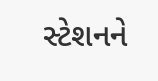સ્ટેશનને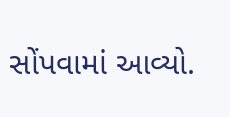સોંપવામાં આવ્યો.